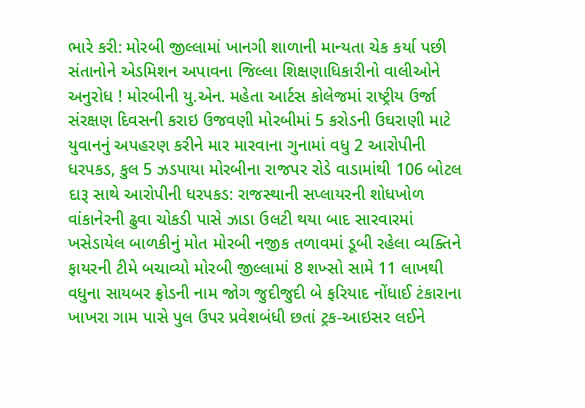ભારે કરી: મોરબી જીલ્લામાં ખાનગી શાળાની માન્યતા ચેક કર્યા પછી સંતાનોને એડમિશન અપાવના જિલ્લા શિક્ષણાધિકારીનો વાલીઓને અનુરોધ ! મોરબીની યુ.એન. મહેતા આર્ટસ કોલેજમાં રાષ્ટ્રીય ઉર્જા સંરક્ષણ દિવસની કરાઇ ઉજવણી મોરબીમાં 5 કરોડની ઉઘરાણી માટે યુવાનનું અપહરણ કરીને માર મારવાના ગુનામાં વધુ 2 આરોપીની ધરપકડ, કુલ 5 ઝડપાયા મોરબીના રાજપર રોડે વાડામાંથી 106 બોટલ દારૂ સાથે આરોપીની ધરપકડ: રાજસ્થાની સપ્લાયરની શોધખોળ વાંકાનેરની ઢુવા ચોકડી પાસે ઝાડા ઉલટી થયા બાદ સારવારમાં ખસેડાયેલ બાળકીનું મોત મોરબી નજીક તળાવમાં ડૂબી રહેલા વ્યક્તિને ફાયરની ટીમે બચાવ્યો મોરબી જીલ્લામાં 8 શખ્સો સામે 11 લાખથી વધુના સાયબર ફ્રોડની નામ જોગ જુદીજુદી બે ફરિયાદ નોંધાઈ ટંકારાના ખાખરા ગામ પાસે પુલ ઉપર પ્રવેશબંધી છતાં ટ્રક-આઇસર લઈને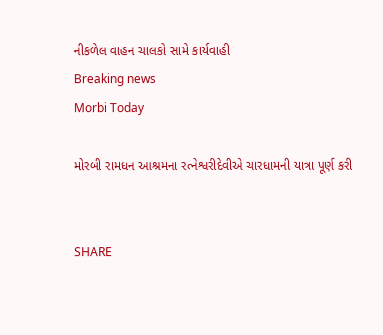નીકળેલ વાહન ચાલકો સામે કાર્યવાહી
Breaking news
Morbi Today

મોરબી રામધન આશ્રમના રત્નેશ્વરીદેવીએ ચારધામની યાત્રા પૂર્ણ કરી


SHARE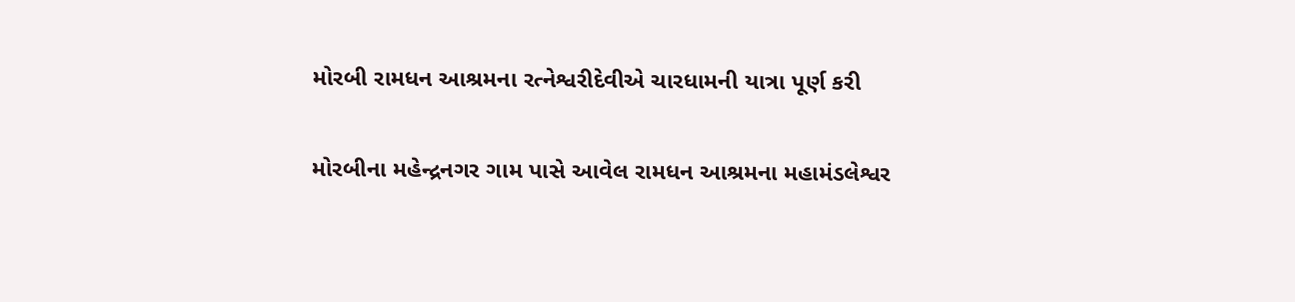મોરબી રામધન આશ્રમના રત્નેશ્વરીદેવીએ ચારધામની યાત્રા પૂર્ણ કરી

મોરબીના મહેન્દ્રનગર ગામ પાસે આવેલ રામધન આશ્રમના મહામંડલેશ્વર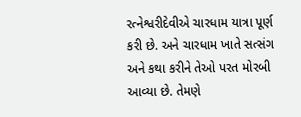રત્નેશ્વરીદેવીએ ચારધામ યાત્રા પૂર્ણ કરી છે. અને ચારધામ ખાતે સત્સંગ અને કથા કરીને તેઓ પરત મોરબી આવ્યા છે. તેમણે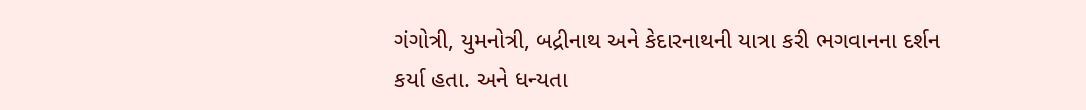ગંગોત્રી, યુમનોત્રી, બદ્રીનાથ અને કેદારનાથની યાત્રા કરી ભગવાનના દર્શન કર્યા હતા. અને ધન્યતા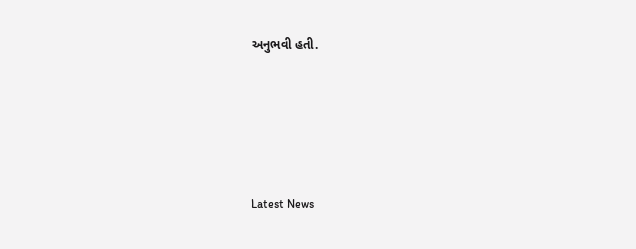અનુભવી હતી.






Latest News